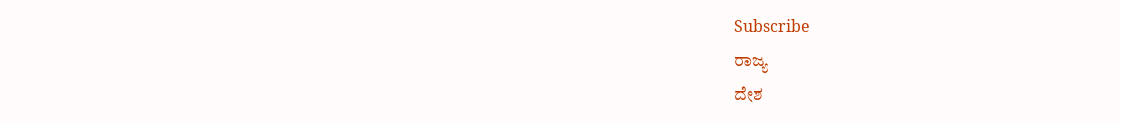Subscribe
ರಾಜ್ಯ
ದೇಶ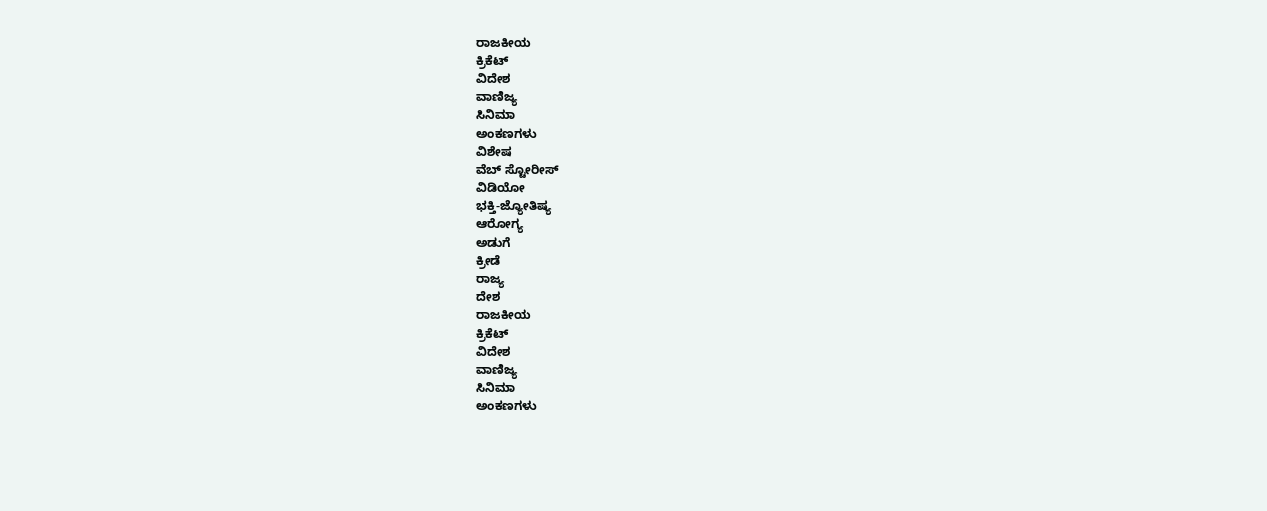ರಾಜಕೀಯ
ಕ್ರಿಕೆಟ್
ವಿದೇಶ
ವಾಣಿಜ್ಯ
ಸಿನಿಮಾ
ಅಂಕಣಗಳು
ವಿಶೇಷ
ವೆಬ್ ಸ್ಟೋರೀಸ್
ವಿಡಿಯೋ
ಭಕ್ತಿ-ಜ್ಯೋತಿಷ್ಯ
ಆರೋಗ್ಯ
ಅಡುಗೆ
ಕ್ರೀಡೆ
ರಾಜ್ಯ
ದೇಶ
ರಾಜಕೀಯ
ಕ್ರಿಕೆಟ್
ವಿದೇಶ
ವಾಣಿಜ್ಯ
ಸಿನಿಮಾ
ಅಂಕಣಗಳು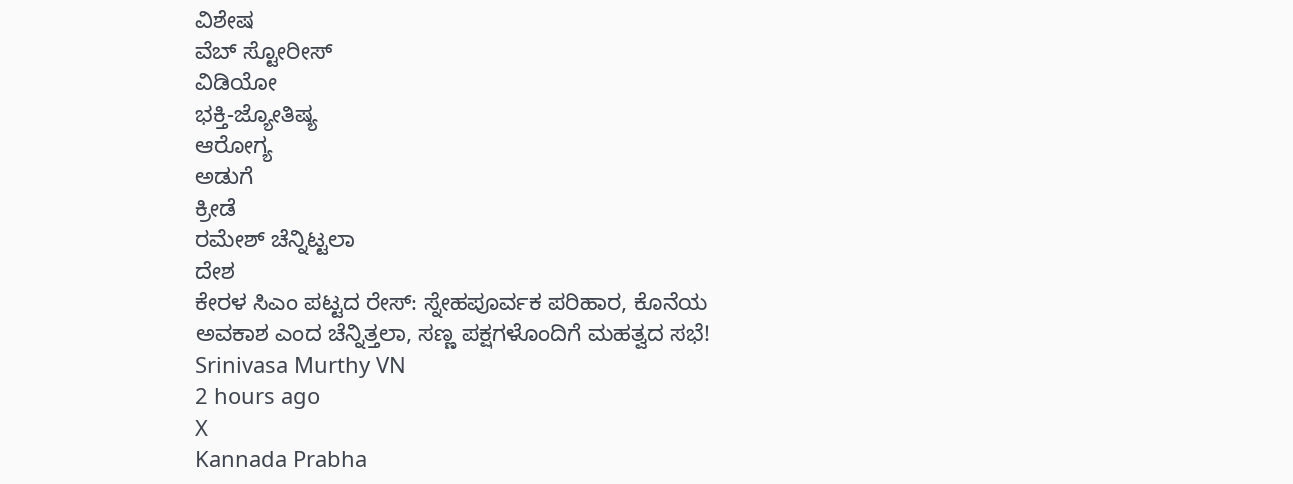ವಿಶೇಷ
ವೆಬ್ ಸ್ಟೋರೀಸ್
ವಿಡಿಯೋ
ಭಕ್ತಿ-ಜ್ಯೋತಿಷ್ಯ
ಆರೋಗ್ಯ
ಅಡುಗೆ
ಕ್ರೀಡೆ
ರಮೇಶ್ ಚೆನ್ನಿಟ್ಟಲಾ
ದೇಶ
ಕೇರಳ ಸಿಎಂ ಪಟ್ಟದ ರೇಸ್: ಸ್ನೇಹಪೂರ್ವಕ ಪರಿಹಾರ, ಕೊನೆಯ ಅವಕಾಶ ಎಂದ ಚೆನ್ನಿತ್ತಲಾ, ಸಣ್ಣ ಪಕ್ಷಗಳೊಂದಿಗೆ ಮಹತ್ವದ ಸಭೆ!
Srinivasa Murthy VN
2 hours ago
X
Kannada Prabha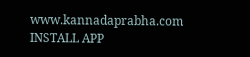www.kannadaprabha.com
INSTALL APP